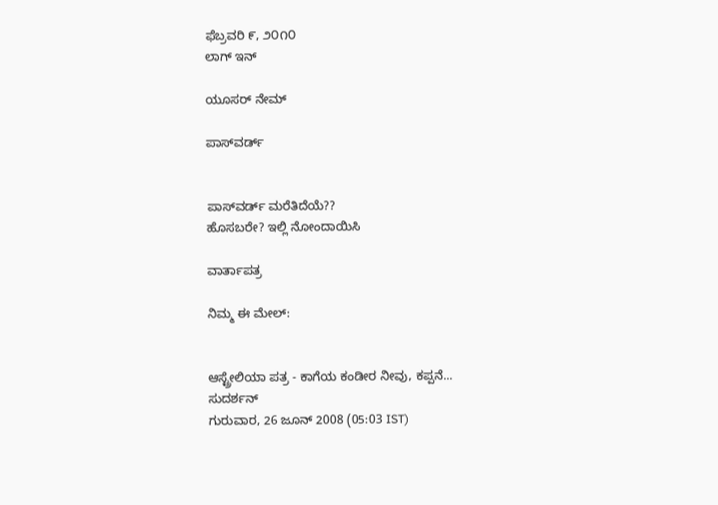ಫೆಬ್ರವರಿ ೯, ೨೦೧೦
ಲಾಗ್ ಇನ್

ಯೂಸರ್ ನೇಮ್

ಪಾಸ್‌ವರ್ಡ್


ಪಾಸ್‌ವರ್ಡ್ ಮರೆತಿದೆಯೆ??
ಹೊಸಬರೇ? ಇಲ್ಲಿ ನೋಂದಾಯಿಸಿ

ವಾರ್ತಾಪತ್ರ

ನಿಮ್ಮ ಈ ಮೇಲ್:


ಆಸ್ಟ್ರೇಲಿಯಾ ಪತ್ರ - ಕಾಗೆಯ ಕಂಡೀರ ನೀವು, ಕಪ್ಪನೆ...
ಸುದರ್ಶನ್
ಗುರುವಾರ, 26 ಜೂನ್ 2008 (05:03 IST)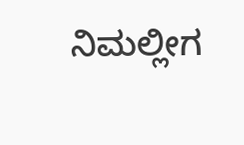ನಿಮಲ್ಲೀಗ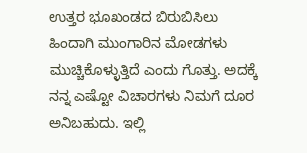ಉತ್ತರ ಭೂಖಂಡದ ಬಿರುಬಿಸಿಲು ಹಿಂದಾಗಿ ಮುಂಗಾರಿನ ಮೋಡಗಳು ಮುಚ್ಚಿಕೊಳ್ಳುತ್ತಿದೆ ಎಂದು ಗೊತ್ತು. ಅದಕ್ಕೆ ನನ್ನ ಎಷ್ಟೋ ವಿಚಾರಗಳು ನಿಮಗೆ ದೂರ ಅನಿಬಹುದು. ಇಲ್ಲಿ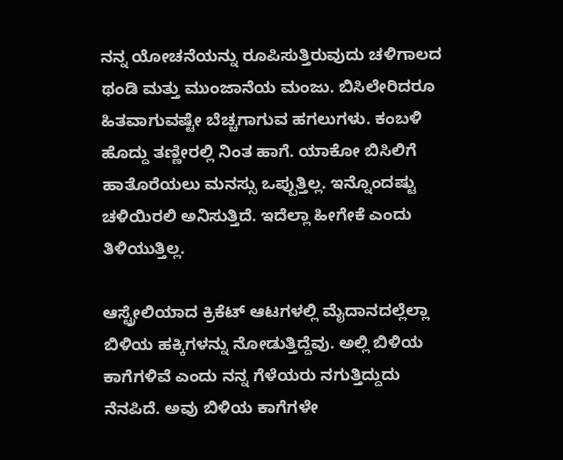ನನ್ನ ಯೋಚನೆಯನ್ನು ರೂಪಿಸುತ್ತಿರುವುದು ಚಳಿಗಾಲದ ಥಂಡಿ ಮತ್ತು ಮುಂಜಾನೆಯ ಮಂಜು. ಬಿಸಿಲೇರಿದರೂ ಹಿತವಾಗುವಷ್ಟೇ ಬೆಚ್ಚಗಾಗುವ ಹಗಲುಗಳು. ಕಂಬಳಿ ಹೊದ್ದು ತಣ್ಣೀರಲ್ಲಿ ನಿಂತ ಹಾಗೆ. ಯಾಕೋ ಬಿಸಿಲಿಗೆ ಹಾತೊರೆಯಲು ಮನಸ್ಸು ಒಪ್ಪುತ್ತಿಲ್ಲ. ಇನ್ನೊಂದಷ್ಟು ಚಳಿಯಿರಲಿ ಅನಿಸುತ್ತಿದೆ. ಇದೆಲ್ಲಾ ಹೀಗೇಕೆ ಎಂದು ತಿಳಿಯುತ್ತಿಲ್ಲ.

ಆಸ್ಟ್ರೇಲಿಯಾದ ಕ್ರಿಕೆಟ್‌ ಆಟಗಳಲ್ಲಿ ಮೈದಾನದಲ್ಲೆಲ್ಲಾ ಬಿಳಿಯ ಹಕ್ಕಿಗಳನ್ನು ನೋಡುತ್ತಿದ್ದೆವು. ಅಲ್ಲಿ ಬಿಳಿಯ ಕಾಗೆಗಳಿವೆ ಎಂದು ನನ್ನ ಗೆಳೆಯರು ನಗುತ್ತಿದ್ದುದು ನೆನಪಿದೆ. ಅವು ಬಿಳಿಯ ಕಾಗೆಗಳೇ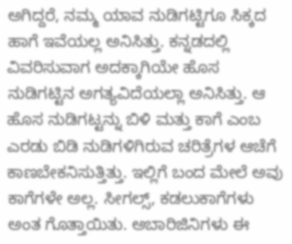ಅಗಿದ್ದರೆ, ನಮ್ಮ ಯಾವ ನುಡಿಗಟ್ಟಿಗೂ ಸಿಕ್ಕದ ಹಾಗೆ ಇವೆಯಲ್ಲ ಅನಿಸಿತ್ತು. ಕನ್ನಡದಲ್ಲಿ ವಿವರಿಸುವಾಗ ಅದಕ್ಕಾಗಿಯೇ ಹೊಸ ನುಡಿಗಟ್ಟಿನ ಅಗತ್ಯವಿದೆಯಲ್ಲಾ ಅನಿಸಿತ್ತು. ಆ ಹೊಸ ನುಡಿಗಟ್ಟನ್ನು ಬಿಳಿ ಮತ್ತು ಕಾಗೆ ಎಂಬ ಎರಡು ಬಿಡಿ ನುಡಿಗಳಿಗಿರುವ ಚರಿತ್ರೆಗಳ ಆಚೆಗೆ ಕಾಣಬೇಕನಿಸುತ್ತಿತ್ತು. ಇಲ್ಲಿಗೆ ಬಂದ ಮೇಲೆ ಅವು ಕಾಗೆಗಳೇ ಅಲ್ಲ. ಸೀಗಲ್ಸ್, ಕಡಲುಕಾಗೆಗಳು ಅಂತ ಗೊತ್ತಾಯಿತು. ಅಬಾರಿಜಿನಿಗಳು ಈ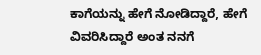ಕಾಗೆಯನ್ನು ಹೇಗೆ ನೋಡಿದ್ದಾರೆ, ಹೇಗೆ ವಿವರಿಸಿದ್ದಾರೆ ಅಂತ ನನಗೆ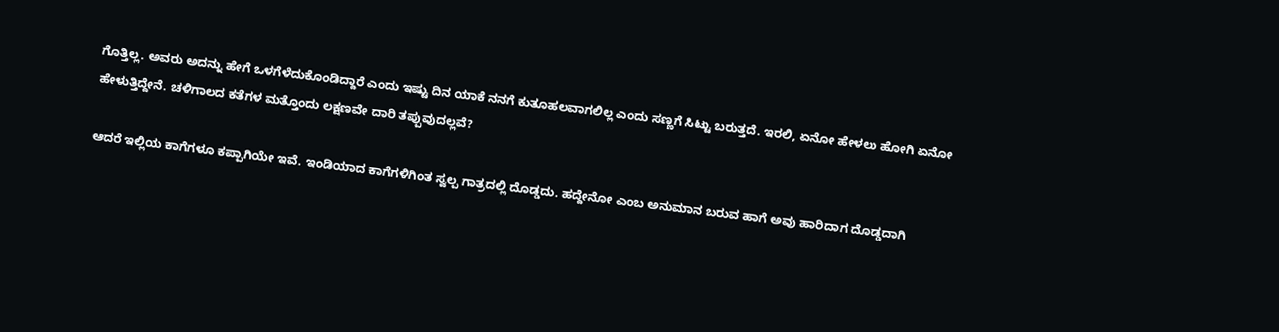ಗೊತ್ತಿಲ್ಲ. ಅವರು ಅದನ್ನು ಹೇಗೆ ಒಳಗೆಳೆದುಕೊಂಡಿದ್ದಾರೆ ಎಂದು ಇಷ್ಟು ದಿನ ಯಾಕೆ ನನಗೆ ಕುತೂಹಲವಾಗಲಿಲ್ಲ ಎಂದು ಸಣ್ಣಗೆ ಸಿಟ್ಟು ಬರುತ್ತದೆ. ಇರಲಿ, ಏನೋ ಹೇಳಲು ಹೋಗಿ ಏನೋ ಹೇಳುತ್ತಿದ್ದೇನೆ. ಚಳಿಗಾಲದ ಕತೆಗಳ ಮತ್ತೊಂದು ಲಕ್ಷಣವೇ ದಾರಿ ತಪ್ಪುವುದಲ್ಲವೆ?

ಆದರೆ ಇಲ್ಲಿಯ ಕಾಗೆಗಳೂ ಕಪ್ಪಾಗಿಯೇ ಇವೆ. ಇಂಡಿಯಾದ ಕಾಗೆಗಳಿಗಿಂತ ಸ್ವಲ್ಪ ಗಾತ್ರದಲ್ಲಿ ದೊಡ್ಡದು. ಹದ್ದೇನೋ ಎಂಬ ಅನುಮಾನ ಬರುವ ಹಾಗೆ ಅವು ಹಾರಿದಾಗ ದೊಡ್ಡದಾಗಿ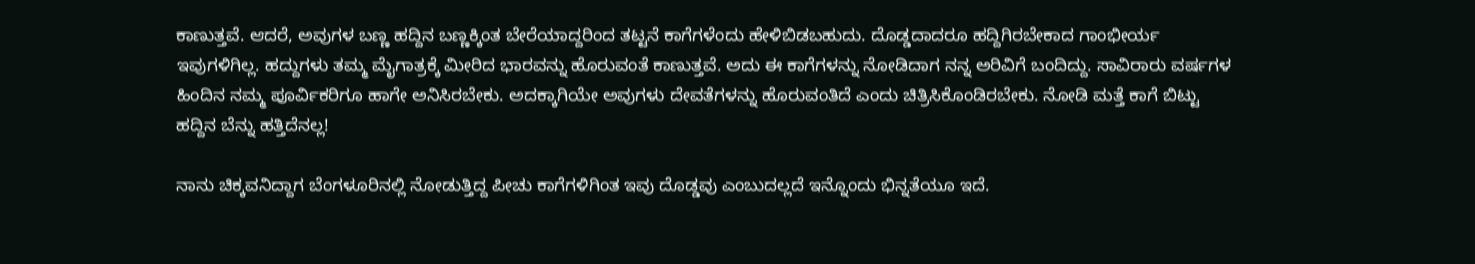ಕಾಣುತ್ತವೆ. ಆದರೆ, ಅವುಗಳ ಬಣ್ಣ ಹದ್ದಿನ ಬಣ್ಣಕ್ಕಿಂತ ಬೇರೆಯಾದ್ದರಿಂದ ತಟ್ಟನೆ ಕಾಗೆಗಳೆಂದು ಹೇಳಿಬಿಡಬಹುದು. ದೊಡ್ಡದಾದರೂ ಹದ್ದಿಗಿರಬೇಕಾದ ಗಾಂಭೀರ್ಯ ಇವುಗಳಿಗಿಲ್ಲ. ಹದ್ದುಗಳು ತಮ್ಮ ಮೈಗಾತ್ರಕ್ಕೆ ಮೀರಿದ ಭಾರವನ್ನು ಹೊರುವಂತೆ ಕಾಣುತ್ತವೆ. ಅದು ಈ ಕಾಗೆಗಳನ್ನು ನೋಡಿದಾಗ ನನ್ನ ಅರಿವಿಗೆ ಬಂದಿದ್ದು. ಸಾವಿರಾರು ವರ್ಷಗಳ ಹಿಂದಿನ ನಮ್ಮ ಪೂರ್ವಿಕರಿಗೂ ಹಾಗೇ ಅನಿಸಿರಬೇಕು. ಅದಕ್ಕಾಗಿಯೇ ಅವುಗಳು ದೇವತೆಗಳನ್ನು ಹೊರುವಂತಿದೆ ಎಂದು ಚಿತ್ರಿಸಿಕೊಂಡಿರಬೇಕು. ನೋಡಿ ಮತ್ತೆ ಕಾಗೆ ಬಿ‌ಟ್ಟು ಹದ್ದಿನ ಬೆನ್ನು ಹತ್ತಿದೆನಲ್ಲ!

ನಾನು ಚಿಕ್ಕವನಿದ್ದಾಗ ಬೆಂಗಳೂರಿನಲ್ಲಿ ನೋಡುತ್ತಿದ್ದ ಪೀಚು ಕಾಗೆಗಳಿಗಿಂತ ಇವು ದೊಡ್ಡವು ಎಂಬುದಲ್ಲದೆ ಇನ್ನೊಂದು ಭಿನ್ನತೆಯೂ ಇದೆ.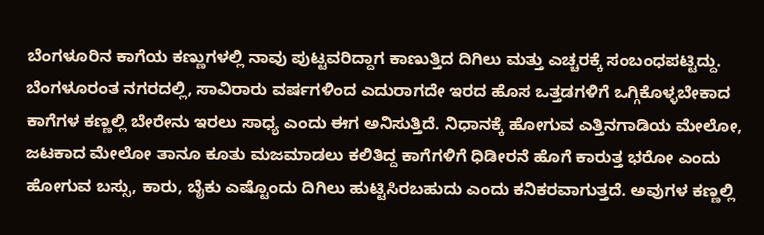ಬೆಂಗಳೂರಿನ ಕಾಗೆಯ ಕಣ್ಣುಗಳಲ್ಲಿ ನಾವು ಪುಟ್ಟವರಿದ್ದಾಗ ಕಾಣುತ್ತಿದ ದಿಗಿಲು ಮತ್ತು ಎಚ್ಚರಕ್ಕೆ ಸಂಬಂಧಪಟ್ಟಿದ್ದು. ಬೆಂಗಳೂರಂತ ನಗರದಲ್ಲಿ, ಸಾವಿರಾರು ವರ್ಷಗಳಿಂದ ಎದುರಾಗದೇ ಇರದ ಹೊಸ ಒತ್ತಡಗಳಿಗೆ ಒಗ್ಗಿಕೊಳ್ಳಬೇಕಾದ ಕಾಗೆಗಳ ಕಣ್ಣಲ್ಲಿ ಬೇರೇನು ಇರಲು ಸಾಧ್ಯ ಎಂದು ಈಗ ಅನಿಸುತ್ತಿದೆ. ನಿಧಾನಕ್ಕೆ ಹೋಗುವ ಎತ್ತಿನಗಾಡಿಯ ಮೇಲೋ, ಜಟಕಾದ ಮೇಲೋ ತಾನೂ ಕೂತು ಮಜಮಾಡಲು ಕಲಿತಿದ್ದ ಕಾಗೆಗಳಿಗೆ ಧಿಡೀರನೆ ಹೊಗೆ ಕಾರುತ್ತ ಭರೋ ಎಂದು ಹೋಗುವ ಬಸ್ಸು, ಕಾರು, ಬೈಕು ಎಷ್ಟೊಂದು ದಿಗಿಲು ಹುಟ್ಟಿಸಿರಬಹುದು ಎಂದು ಕನಿಕರವಾಗುತ್ತದೆ. ಅವುಗಳ ಕಣ್ಣಲ್ಲಿ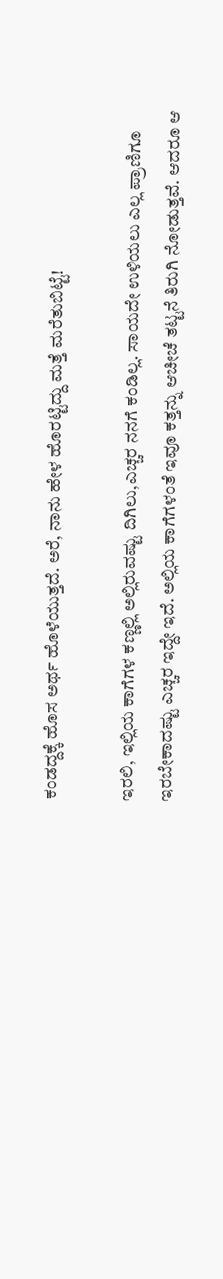ಕಂಡದ್ದಕ್ಕೆ ಹೊಸ ಅರ್ಥ ಹೊಳೆಯುತ್ತದೆ. ಅರೆ, ನಾನು ಹೇಳ ಹೊರಟ್ಟಿದ್ದು ಮತ್ತೆ ಮರೆತುಬಿಟ್ಟೆ!

ಇರಲಿ, ಇಲ್ಲಿಯ ಕಾಗೆಗಳ ಕಣ್ಣಲ್ಲಿ ಅಲ್ಲಿರುವಷ್ಟು ದಿಗಿಲು,ಎಚ್ಚರ ನನಗೆ ಕಂಡಿಲ್ಲ. ಸಾಯದೇ ಉಳಿಯಲು ಎಲ್ಲ ಪ್ರಾಣಿಗೂ ಇರಬೇಕಾದಷ್ಟು ಎಚ್ಚರ ಇದ್ದೇ ಇದೆ. ಅಲ್ಲಿಯ ಕಾಗೆಗಳಂತೆ ಇವೂ ಕತ್ತನ್ನು ಆಚೀಚೆ ತಟ್ಟನೆ ತಿರುಗಿ ನೋಡುತ್ತವೆ. ಆದರೂ ಆ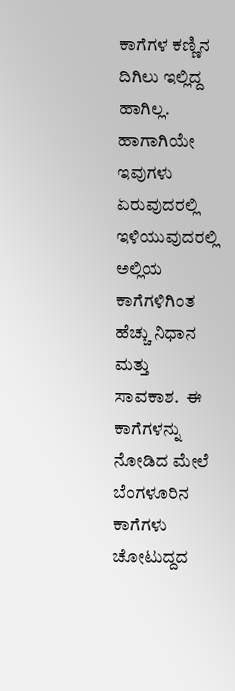ಕಾಗೆಗಳ ಕಣ್ಣಿನ ದಿಗಿಲು ಇಲ್ಲಿದ್ದ ಹಾಗಿಲ್ಲ. ಹಾಗಾಗಿಯೇ ಇವುಗಳು ಏರುವುದರಲ್ಲಿ ಇಳಿಯುವುದರಲ್ಲಿ ಅಲ್ಲಿಯ ಕಾಗೆಗಳಿಗಿಂತ ಹೆಚ್ಚು ನಿಧಾನ ಮತ್ತು ಸಾವಕಾಶ.  ಈ ಕಾಗೆಗಳನ್ನು ನೋಡಿದ ಮೇಲೆ ಬೆಂಗಳೂರಿನ ಕಾಗೆಗಳು ಚೋಟುದ್ದದ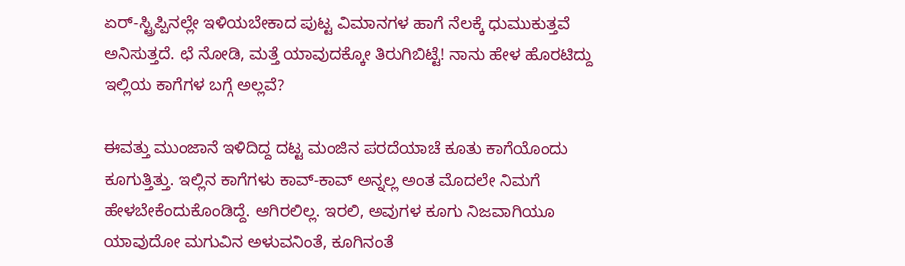ಏರ್‍-ಸ್ಟ್ರಿಪ್ಪಿನಲ್ಲೇ ಇಳಿಯಬೇಕಾದ ಪುಟ್ಟ ವಿಮಾನಗಳ ಹಾಗೆ ನೆಲಕ್ಕೆ ಧುಮುಕುತ್ತವೆ ಅನಿಸುತ್ತದೆ. ಛೆ ನೋಡಿ, ಮತ್ತೆ ಯಾವುದಕ್ಕೋ ತಿರುಗಿಬಿಟ್ಟೆ! ನಾನು ಹೇಳ ಹೊರಟಿದ್ದು ಇಲ್ಲಿಯ ಕಾಗೆಗಳ ಬಗ್ಗೆ ಅಲ್ಲವೆ?

ಈವತ್ತು ಮುಂಜಾನೆ ಇಳಿದಿದ್ದ ದಟ್ಟ ಮಂಜಿನ ಪರದೆಯಾಚೆ ಕೂತು ಕಾಗೆಯೊಂದು ಕೂಗುತ್ತಿತ್ತು. ಇಲ್ಲಿನ ಕಾಗೆಗಳು ಕಾವ್-ಕಾವ್ ಅನ್ನಲ್ಲ ಅಂತ ಮೊದಲೇ ನಿಮಗೆ ಹೇಳಬೇಕೆಂದುಕೊಂಡಿದ್ದೆ. ಆಗಿರಲಿಲ್ಲ. ಇರಲಿ, ಅವುಗಳ ಕೂಗು ನಿಜವಾಗಿಯೂ ಯಾವುದೋ ಮಗುವಿನ ಅಳುವನಿಂತೆ, ಕೂಗಿನಂತೆ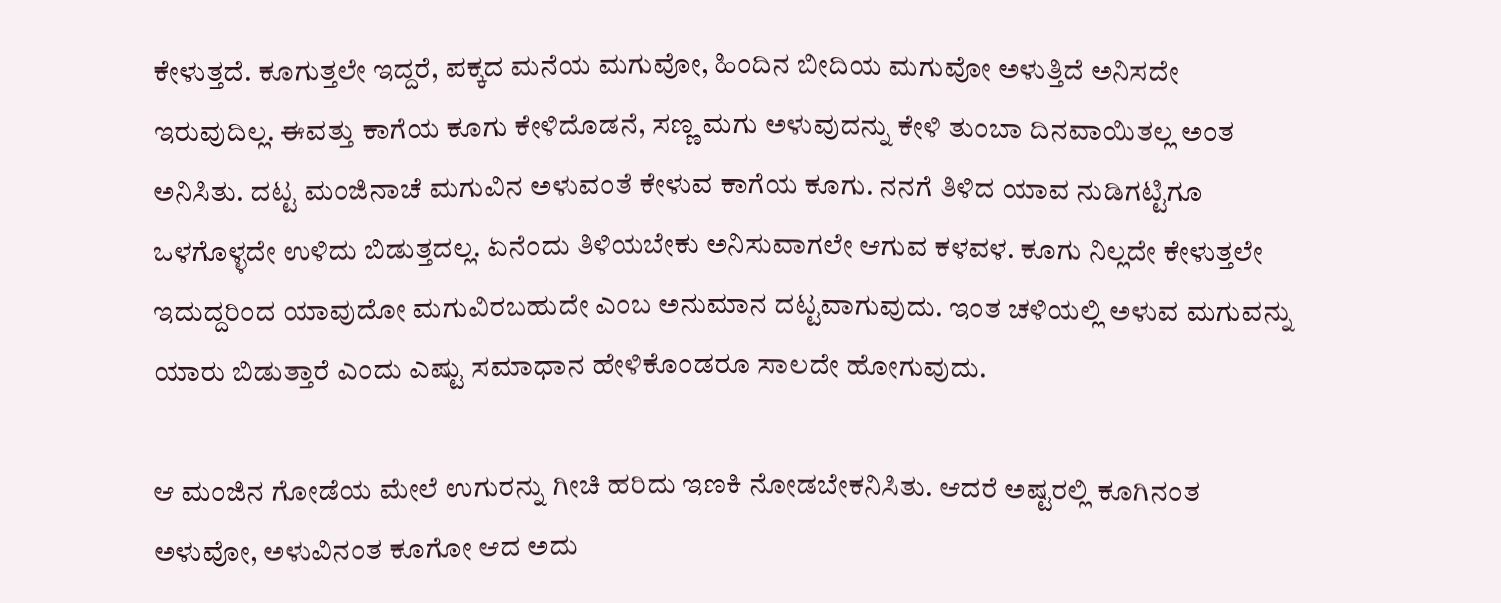ಕೇಳುತ್ತದೆ. ಕೂಗುತ್ತಲೇ ಇದ್ದರೆ, ಪಕ್ಕದ ಮನೆಯ ಮಗುವೋ, ಹಿಂದಿನ ಬೀದಿಯ ಮಗುವೋ ಅಳುತ್ತಿದೆ ಅನಿಸದೇ ಇರುವುದಿಲ್ಲ. ಈವತ್ತು ಕಾಗೆಯ ಕೂಗು ಕೇಳಿದೊಡನೆ, ಸಣ್ಣ ಮಗು ಅಳುವುದನ್ನು ಕೇಳಿ ತುಂಬಾ ದಿನವಾಯಿತಲ್ಲ ಅಂತ ಅನಿಸಿತು. ದಟ್ಟ ಮಂಜಿನಾಚೆ ಮಗುವಿನ ಅಳುವಂತೆ ಕೇಳುವ ಕಾಗೆಯ ಕೂಗು. ನನಗೆ ತಿಳಿದ ಯಾವ ನುಡಿಗಟ್ಟಿಗೂ ಒಳಗೊಳ್ಳದೇ ಉಳಿದು ಬಿಡುತ್ತದಲ್ಲ. ಏನೆಂದು ತಿಳಿಯಬೇಕು ಅನಿಸುವಾಗಲೇ ಆಗುವ ಕಳವಳ. ಕೂಗು ನಿಲ್ಲದೇ ಕೇಳುತ್ತಲೇ ಇದುದ್ದರಿಂದ ಯಾವುದೋ ಮಗುವಿರಬಹುದೇ ಎಂಬ ಅನುಮಾನ ದಟ್ಟವಾಗುವುದು. ಇಂತ ಚಳಿಯಲ್ಲಿ ಅಳುವ ಮಗುವನ್ನು ಯಾರು ಬಿಡುತ್ತಾರೆ ಎಂದು ಎಷ್ಟು ಸಮಾಧಾನ ಹೇಳಿಕೊಂಡರೂ ಸಾಲದೇ ಹೋಗುವುದು.

ಆ ಮಂಜಿನ ಗೋಡೆಯ ಮೇಲೆ ಉಗುರನ್ನು ಗೀಚಿ ಹರಿದು ಇಣಕಿ ನೋಡಬೇಕನಿಸಿತು. ಆದರೆ ಅಷ್ಟರಲ್ಲಿ ಕೂಗಿನಂತ ಅಳುವೋ, ಅಳುವಿನಂತ ಕೂಗೋ ಆದ ಅದು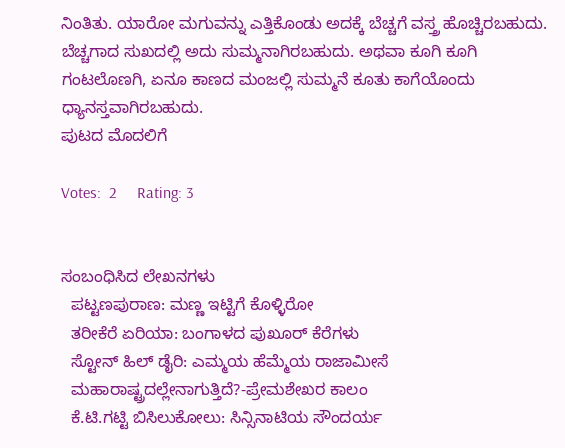ನಿಂತಿತು. ಯಾರೋ ಮಗುವನ್ನು ಎತ್ತಿಕೊಂಡು ಅದಕ್ಕೆ ಬೆಚ್ಚಗೆ ವಸ್ತ್ರ ಹೊಚ್ಚಿರಬಹುದು. ಬೆಚ್ಚಗಾದ ಸುಖದಲ್ಲಿ ಅದು ಸುಮ್ಮನಾಗಿರಬಹುದು. ಅಥವಾ ಕೂಗಿ ಕೂಗಿ ಗಂಟಲೊಣಗಿ, ಏನೂ ಕಾಣದ ಮಂಜಲ್ಲಿ ಸುಮ್ಮನೆ ಕೂತು ಕಾಗೆಯೊಂದು ಧ್ಯಾನಸ್ತವಾಗಿರಬಹುದು.
ಪುಟದ ಮೊದಲಿಗೆ

Votes:  2     Rating: 3


ಸಂಬಂಧಿಸಿದ ಲೇಖನಗಳು
  ಪಟ್ಟಣಪುರಾಣ: ಮಣ್ಣ ಇಟ್ಟಿಗೆ ಕೊಳ್ಳಿರೋ
  ತರೀಕೆರೆ ಏರಿಯಾ: ಬಂಗಾಳದ ಪುಖೂರ್ ಕೆರೆಗಳು
  ಸ್ಟೋನ್ ಹಿಲ್ ಡೈರಿ: ಎಮ್ಮಯ ಹೆಮ್ಮೆಯ ರಾಜಾಮೀಸೆ
  ಮಹಾರಾಷ್ಟ್ರದಲ್ಲೇನಾಗುತ್ತಿದೆ?-ಪ್ರೇಮಶೇಖರ ಕಾಲಂ
  ಕೆ.ಟಿ.ಗಟ್ಟಿ ಬಿಸಿಲುಕೋಲು: ಸಿನ್ಸಿನಾಟಿಯ ಸೌಂದರ್ಯ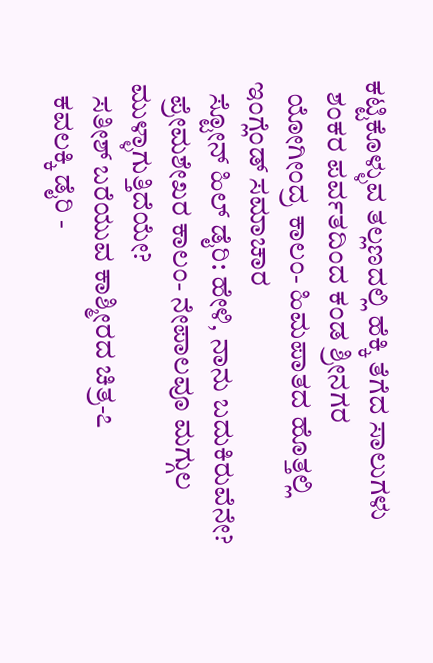ಕಟ್ಟಿಕೊಳ್ಳುವ ತಲ್ಲಣದಲ್ಲಿ ಹೆಕ್ಕಿ ತೆಗೆದ ಸಾಲುಗಳು
  ಶಂಕರ ಪರ್ವತದಿಂದ ಕಂಡ ಶ್ರೀನಗರ
  ಯೋಗೀಂದ್ರ ಕಾಲಂ- ಹಿಮಪಾತದ ಹೊತ್ತಲ್ಲಿ ಇಂಗ್ಲೆಂಡ್ ಸಮಾಚಾರ
  ಸ್ಟೋನ್ ಹಿಲ್ ಡೈರಿ: ಹೇಳಿ, ನಾನು ಬದುಕಿರುವೆನೇ?
  ಪ್ರೇಮಶೇಖರ ಕಾಲಂ- ನೇಪಾಲವೂ ಮಗ್ಗುಲ ಮುಳ್ಳಾಗುತ್ತಿದೆಯೇ?
  ಸತೀಶ್ ಬರೆಯುವ ಕಾಶ್ಮೀರದ ಚಿತ್ರ-೭
  ಕವಲಕ್ಕಿ ಡೈರಿ -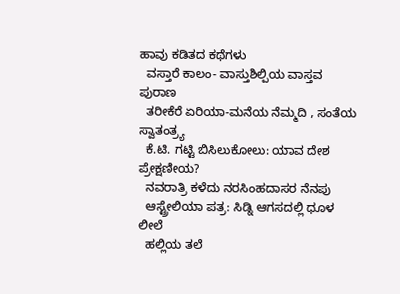ಹಾವು ಕಡಿತದ ಕಥೆಗಳು
  ವಸ್ತಾರೆ ಕಾಲಂ- ವಾಸ್ತುಶಿಲ್ಪಿಯ ವಾಸ್ತವ ಪುರಾಣ
  ತರೀಕೆರೆ ಏರಿಯಾ-ಮನೆಯ ನೆಮ್ಮದಿ , ಸಂತೆಯ ಸ್ವಾತಂತ್ರ್ಯ
  ಕೆ.ಟಿ. ಗಟ್ಟಿ ಬಿಸಿಲುಕೋಲು: ಯಾವ ದೇಶ ಪ್ರೇಕ್ಷಣೀಯ?
  ನವರಾತ್ರಿ ಕಳೆದು ನರಸಿಂಹದಾಸರ ನೆನಪು
  ಆಸ್ಟ್ರೇಲಿಯಾ ಪತ್ರ: ಸಿಡ್ನಿ ಆಗಸದಲ್ಲಿ ಧೂಳ ಲೀಲೆ
  ಹಲ್ಲಿಯ ತಲೆ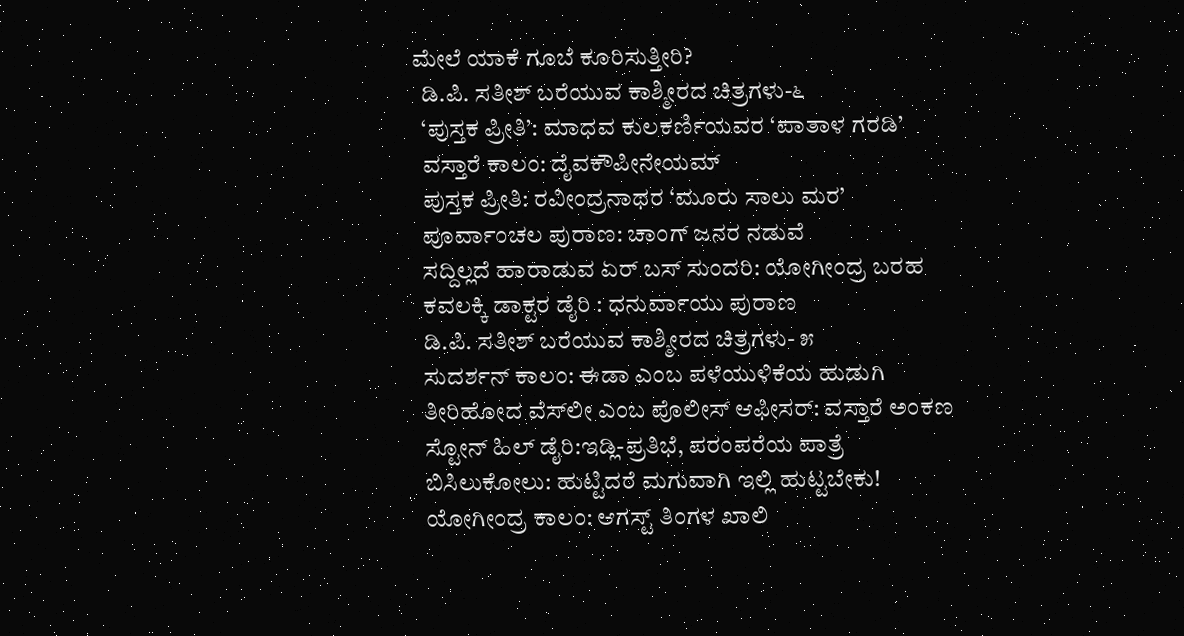ಮೇಲೆ ಯಾಕೆ ಗೂಬೆ ಕೂರಿಸುತ್ತೀರಿ?
  ಡಿ.ಪಿ. ಸತೀಶ್ ಬರೆಯುವ ಕಾಶ್ಮೀರದ ಚಿತ್ರಗಳು-೬
  ‘ಪುಸ್ತಕ ಪ್ರೀತಿ’: ಮಾಧವ ಕುಲಕರ್ಣಿಯವರ ‘ಪಾತಾಳ ಗರಡಿ’
  ವಸ್ತಾರೆ ಕಾಲಂ: ದೈವಕೌಪೀನೇಯಮ್
  ಪುಸ್ತಕ ಪ್ರೀತಿ: ರವೀಂದ್ರನಾಥರ ‘ಮೂರು ಸಾಲು ಮರ’
  ಪೂರ್ವಾಂಚಲ ಪುರಾಣ: ಚಾಂಗ್ ಜನರ ನಡುವೆ
  ಸದ್ದಿಲ್ಲದೆ ಹಾರಾಡುವ ಏರ್ ಬಸ್ ಸುಂದರಿ: ಯೋಗೀಂದ್ರ ಬರಹ
  ಕವಲಕ್ಕಿ ಡಾಕ್ಟರ ಡೈರಿ : ಧನುರ್ವಾಯು ಪುರಾಣ
  ಡಿ.ಪಿ. ಸತೀಶ್ ಬರೆಯುವ ಕಾಶ್ಮೀರದ ಚಿತ್ರಗಳು- ೫
  ಸುದರ್ಶನ್ ಕಾಲಂ: ಈಡಾ ಎಂಬ ಪಳೆಯುಳಿಕೆಯ ಹುಡುಗಿ
  ತೀರಿಹೋದ ವೆಸ್‍ಲೀ ಎಂಬ ಪೊಲೀಸ್ ಆಫೀಸರ್: ವಸ್ತಾರೆ ಅಂಕಣ
  ಸ್ಟೋನ್ ಹಿಲ್ ಡೈರಿ:ಇಡ್ಲಿ-ಪ್ರತಿಭೆ, ಪರಂಪರೆಯ ಪಾತ್ರೆ
  ಬಿಸಿಲುಕೋಲು: ಹುಟ್ಟಿದರೆ ಮಗುವಾಗಿ ಇಲ್ಲಿ ಹುಟ್ಟಬೇಕು!
  ಯೋಗೀಂದ್ರ ಕಾಲಂ: ಆಗಸ್ಟ್ ತಿಂಗಳ ಖಾಲಿ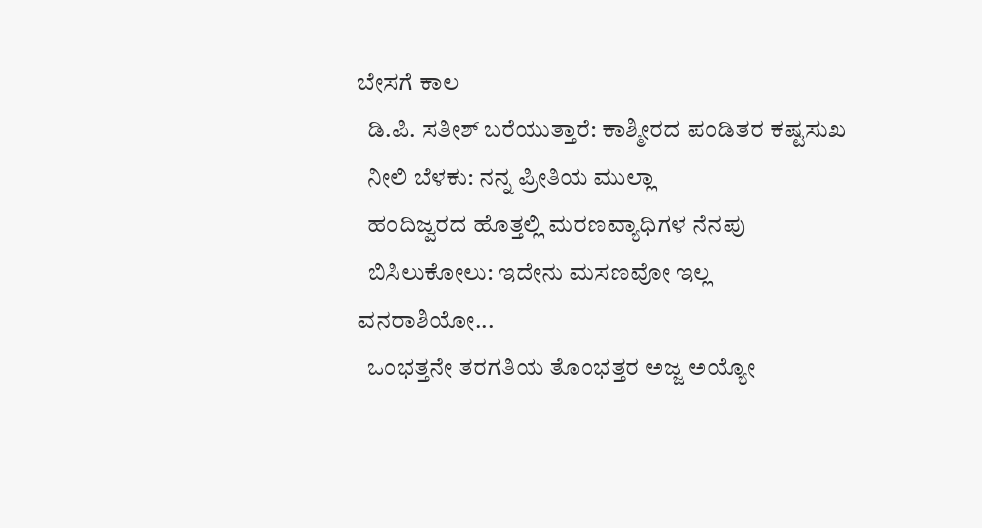ಬೇಸಗೆ ಕಾಲ
  ಡಿ.ಪಿ. ಸತೀಶ್ ಬರೆಯುತ್ತಾರೆ: ಕಾಶ್ಮೀರದ ಪಂಡಿತರ ಕಷ್ಟಸುಖ
  ನೀಲಿ ಬೆಳಕು: ನನ್ನ ಪ್ರೀತಿಯ ಮುಲ್ಲಾ
  ಹಂದಿಜ್ವರದ ಹೊತ್ತಲ್ಲಿ ಮರಣವ್ಯಾಧಿಗಳ ನೆನಪು
  ಬಿಸಿಲುಕೋಲು: ಇದೇನು ಮಸಣವೋ ಇಲ್ಲ ವನರಾಶಿಯೋ...
  ಒಂಭತ್ತನೇ ತರಗತಿಯ ತೊಂಭತ್ತರ ಅಜ್ಜ ಅಯ್ಯೋ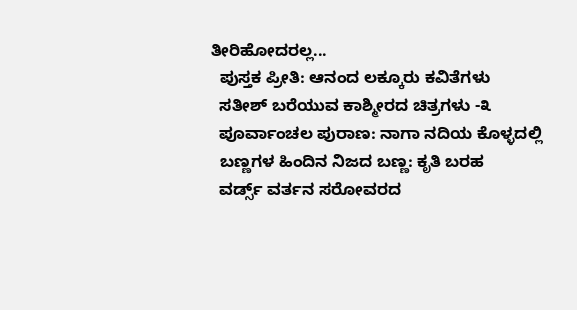ತೀರಿಹೋದರಲ್ಲ...
  ಪುಸ್ತಕ ಪ್ರೀತಿ: ಆನಂದ ಲಕ್ಕೂರು ಕವಿತೆಗಳು
  ಸತೀಶ್ ಬರೆಯುವ ಕಾಶ್ಮೀರದ ಚಿತ್ರಗಳು -೩
  ಪೂರ್ವಾಂಚಲ ಪುರಾಣ: ನಾಗಾ ನದಿಯ ಕೊಳ್ಳದಲ್ಲಿ
  ಬಣ್ಣಗಳ ಹಿಂದಿನ ನಿಜದ ಬಣ್ಣ: ಕೃತಿ ಬರಹ
  ವರ್ಡ್ಸ್ ವರ್ತನ ಸರೋವರದ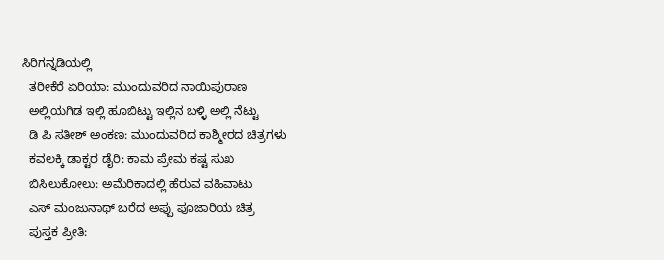ಸಿರಿಗನ್ನಡಿಯಲ್ಲಿ
  ತರೀಕೆರೆ ಏರಿಯಾ: ಮುಂದುವರಿದ ನಾಯಿಪುರಾಣ
  ಅಲ್ಲಿಯಗಿಡ ಇಲ್ಲಿ ಹೂಬಿಟ್ಟು ಇಲ್ಲಿನ ಬಳ್ಳಿ ಅಲ್ಲಿ ನೆಟ್ಟು
  ಡಿ ಪಿ ಸತೀಶ್ ಅಂಕಣ: ಮುಂದುವರಿದ ಕಾಶ್ಮೀರದ ಚಿತ್ರಗಳು
  ಕವಲಕ್ಕಿ ಡಾಕ್ಟರ ಡೈರಿ: ಕಾಮ ಪ್ರೇಮ ಕಷ್ಟ ಸುಖ
  ಬಿಸಿಲುಕೋಲು: ಅಮೆರಿಕಾದಲ್ಲಿ ಹೆರುವ ವಹಿವಾಟು
  ಎಸ್ ಮಂಜುನಾಥ್ ಬರೆದ ಅಪ್ಪು ಪೂಜಾರಿಯ ಚಿತ್ರ
  ಪುಸ್ತಕ ಪ್ರೀತಿ: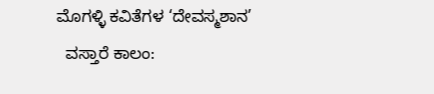ಮೊಗಳ್ಳಿ ಕವಿತೆಗಳ ‘ದೇವಸ್ಮಶಾನ’
  ವಸ್ತಾರೆ ಕಾಲಂ: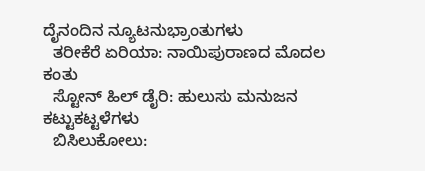ದೈನಂದಿನ ನ್ಯೂಟನುಭ್ರಾಂತುಗಳು
  ತರೀಕೆರೆ ಏರಿಯಾ: ನಾಯಿಪುರಾಣದ ಮೊದಲ ಕಂತು
  ಸ್ಟೋನ್ ಹಿಲ್ ಡೈರಿ: ಹುಲುಸು ಮನುಜನ ಕಟ್ಟುಕಟ್ಟಳೆಗಳು
  ಬಿಸಿಲುಕೋಲು: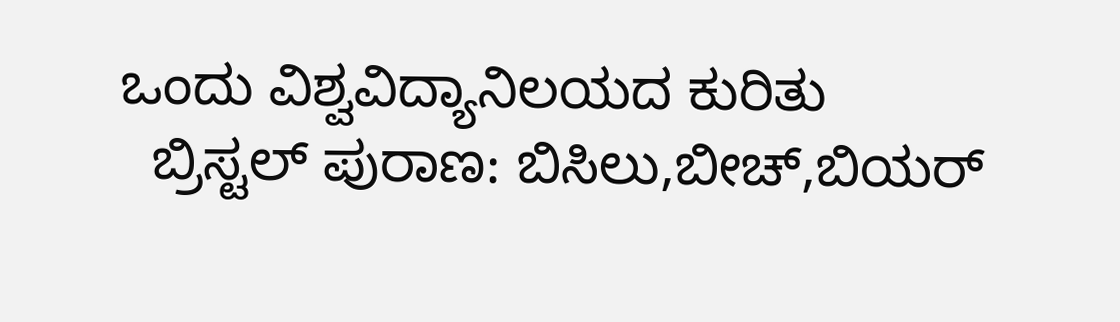ಒಂದು ವಿಶ್ವವಿದ್ಯಾನಿಲಯದ ಕುರಿತು
  ಬ್ರಿಸ್ಟಲ್ ಪುರಾಣ: ಬಿಸಿಲು,ಬೀಚ್,ಬಿಯರ್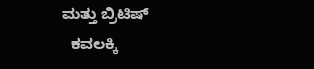ಮತ್ತು ಬ್ರಿಟಿಷ್
  ಕವಲಕ್ಕಿ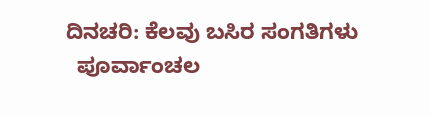ದಿನಚರಿ: ಕೆಲವು ಬಸಿರ ಸಂಗತಿಗಳು
  ಪೂರ್ವಾಂಚಲ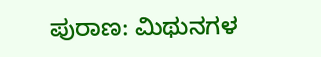ಪುರಾಣ: ಮಿಥುನಗಳ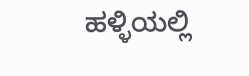ಹಳ್ಳಿಯಲ್ಲಿ